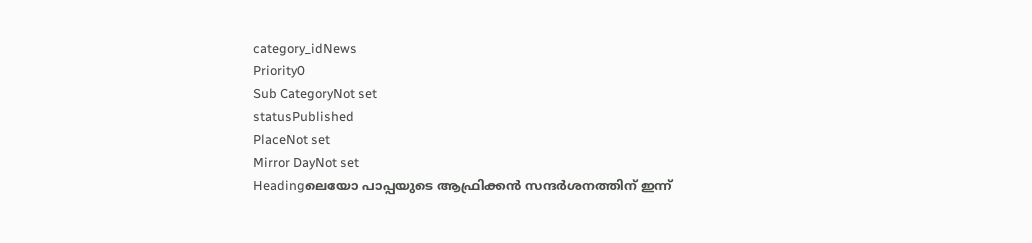category_idNews
Priority0
Sub CategoryNot set
statusPublished
PlaceNot set
Mirror DayNot set
Headingലെയോ പാപ്പയുടെ ആഫ്രിക്കന്‍ സന്ദര്‍ശനത്തിന് ഇന്ന്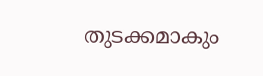തുടക്കമാകും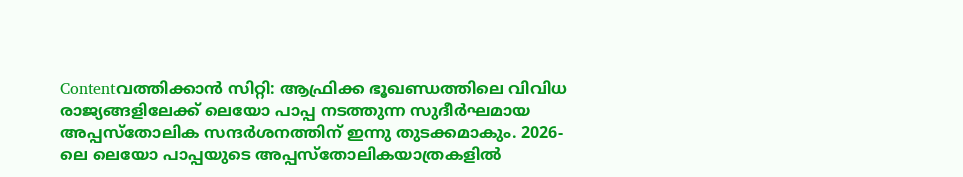Contentവത്തിക്കാന്‍ സിറ്റി: ആഫ്രിക്ക ഭൂഖണ്ഡത്തിലെ വിവിധ രാജ്യങ്ങളിലേക്ക് ലെയോ പാപ്പ നടത്തുന്ന സുദീര്‍ഘമായ അപ്പസ്തോലിക സന്ദര്‍ശനത്തിന് ഇന്നു തുടക്കമാകും. 2026-ലെ ലെയോ പാപ്പയുടെ അപ്പസ്തോലികയാത്രകളിൽ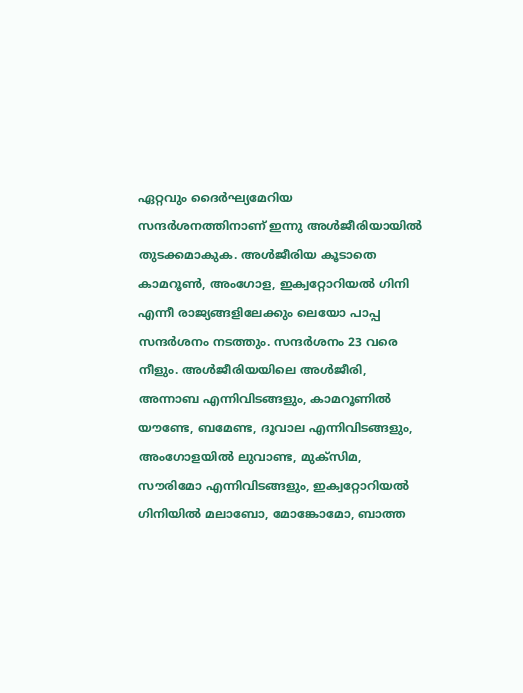ഏറ്റവും ദൈർഘ്യമേറിയ സന്ദര്‍ശനത്തിനാണ് ഇന്നു അള്‍ജീരിയായില്‍ തുടക്കമാകുക. അള്‍ജീരിയ കൂടാതെ കാമറൂൺ, അംഗോള, ഇക്വറ്റോറിയൽ ഗിനി എന്നീ രാജ്യങ്ങളിലേക്കും ലെയോ പാപ്പ സന്ദര്‍ശനം നടത്തും. സന്ദര്‍ശനം 23 വരെ നീളും. അൾജീരിയയിലെ അൾജീരി, അന്നാബ എന്നിവിടങ്ങളും, കാമറൂണിൽ യൗണ്ടേ, ബമേണ്ട, ദൂവാല എന്നിവിടങ്ങളും, അംഗോളയിൽ ലുവാണ്ട, മുക്സിമ, സൗരിമോ എന്നിവിടങ്ങളും, ഇക്വറ്റോറിയൽ ഗിനിയിൽ മലാബോ, മോങ്കോമോ, ബാത്ത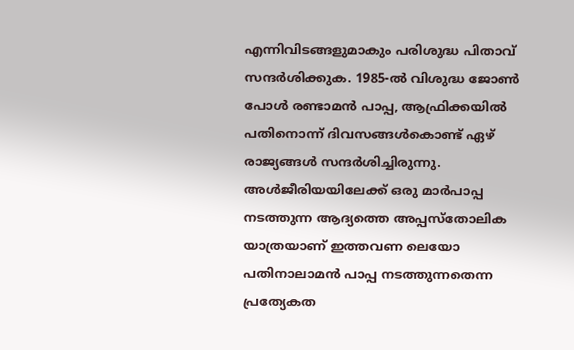എന്നിവിടങ്ങളുമാകും പരിശുദ്ധ പിതാവ് സന്ദർശിക്കുക. 1985-ൽ വിശുദ്ധ ജോൺ പോൾ രണ്ടാമൻ പാപ്പ, ആഫ്രിക്കയിൽ പതിനൊന്ന് ദിവസങ്ങൾകൊണ്ട് ഏഴ് രാജ്യങ്ങൾ സന്ദർശിച്ചിരുന്നു. അൾജീരിയയിലേക്ക് ഒരു മാര്‍പാപ്പ നടത്തുന്ന ആദ്യത്തെ അപ്പസ്തോലിക യാത്രയാണ് ഇത്തവണ ലെയോ പതിനാലാമൻ പാപ്പ നടത്തുന്നതെന്ന പ്രത്യേകത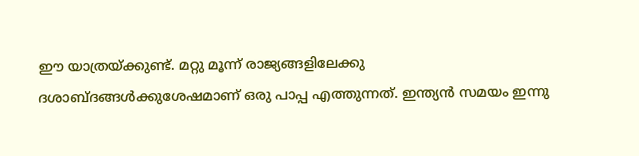ഈ യാത്രയ്ക്കുണ്ട്. മറ്റു മൂന്ന് രാജ്യങ്ങളിലേക്കു ദശാബ്ദങ്ങൾക്കുശേഷമാണ് ഒരു പാപ്പ എത്തുന്നത്. ഇന്ത്യന്‍ സമയം ഇന്നു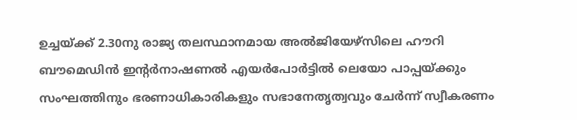ഉച്ചയ്ക്ക് 2.30നു രാജ്യ തലസ്ഥാനമായ അൽജിയേഴ്‌സിലെ ഹൗറി ബൗമെഡിന്‍ ഇൻ്റർനാഷണൽ എയർപോർട്ടില്‍ ലെയോ പാപ്പയ്ക്കും സംഘത്തിനും ഭരണാധികാരികളും സഭാനേതൃത്വവും ചേര്‍ന്ന് സ്വീകരണം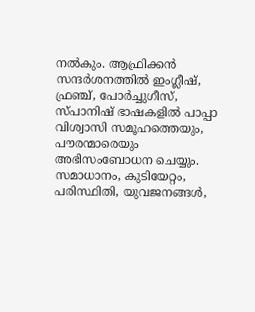നല്‍കും. ആഫ്രിക്കന്‍ സന്ദർശനത്തിൽ ഇംഗ്ലീഷ്, ഫ്രഞ്ച്, പോർച്ചുഗീസ്, സ്പാനിഷ് ഭാഷകളിൽ പാപ്പാ വിശ്വാസി സമൂഹത്തെയും, പൗരന്മാരെയും അഭിസംബോധന ചെയ്യും. സമാധാനം, കുടിയേറ്റം, പരിസ്ഥിതി, യുവജനങ്ങൾ,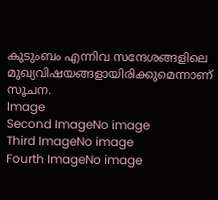കുടുംബം എന്നിവ സന്ദേശങ്ങളിലെ മുഖ്യവിഷയങ്ങളായിരിക്കുമെന്നാണ് സൂചന.
Image
Second ImageNo image
Third ImageNo image
Fourth ImageNo image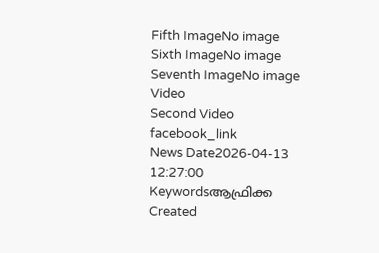Fifth ImageNo image
Sixth ImageNo image
Seventh ImageNo image
Video
Second Video
facebook_link
News Date2026-04-13 12:27:00
Keywordsആഫ്രിക്ക
Created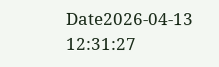Date2026-04-13 12:31:27